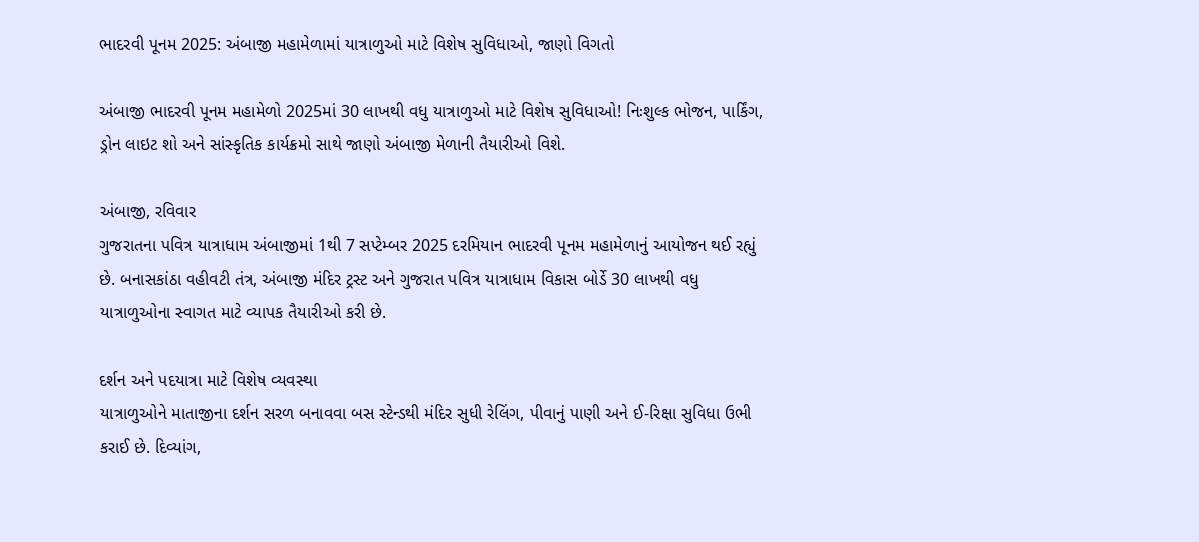ભાદરવી પૂનમ 2025: અંબાજી મહામેળામાં યાત્રાળુઓ માટે વિશેષ સુવિધાઓ, જાણો વિગતો

અંબાજી ભાદરવી પૂનમ મહામેળો 2025માં 30 લાખથી વધુ યાત્રાળુઓ માટે વિશેષ સુવિધાઓ! નિઃશુલ્ક ભોજન, પાર્કિંગ, ડ્રોન લાઇટ શો અને સાંસ્કૃતિક કાર્યક્રમો સાથે જાણો અંબાજી મેળાની તૈયારીઓ વિશે.

અંબાજી, રવિવાર
ગુજરાતના પવિત્ર યાત્રાધામ અંબાજીમાં 1થી 7 સપ્ટેમ્બર 2025 દરમિયાન ભાદરવી પૂનમ મહામેળાનું આયોજન થઈ રહ્યું છે. બનાસકાંઠા વહીવટી તંત્ર, અંબાજી મંદિર ટ્રસ્ટ અને ગુજરાત પવિત્ર યાત્રાધામ વિકાસ બોર્ડે 30 લાખથી વધુ યાત્રાળુઓના સ્વાગત માટે વ્યાપક તૈયારીઓ કરી છે.

દર્શન અને પદયાત્રા માટે વિશેષ વ્યવસ્થા
યાત્રાળુઓને માતાજીના દર્શન સરળ બનાવવા બસ સ્ટેન્ડથી મંદિર સુધી રેલિંગ, પીવાનું પાણી અને ઈ-રિક્ષા સુવિધા ઉભી કરાઈ છે. દિવ્યાંગ,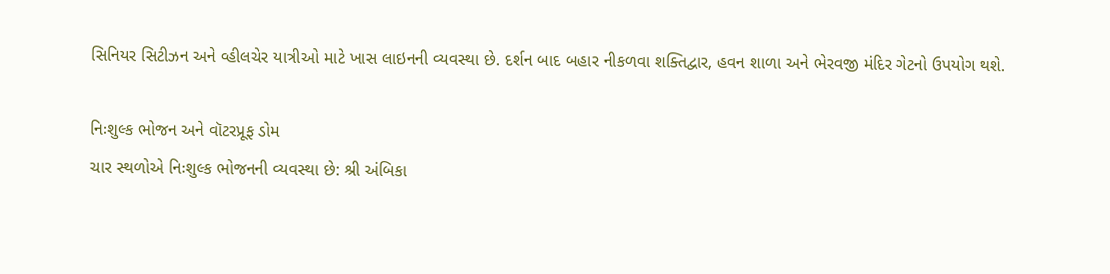સિનિયર સિટીઝન અને વ્હીલચેર યાત્રીઓ માટે ખાસ લાઇનની વ્યવસ્થા છે. દર્શન બાદ બહાર નીકળવા શક્તિદ્વાર, હવન શાળા અને ભેરવજી મંદિર ગેટનો ઉપયોગ થશે.

નિઃશુલ્ક ભોજન અને વૉટરપ્રૂફ ડોમ
ચાર સ્થળોએ નિઃશુલ્ક ભોજનની વ્યવસ્થા છે: શ્રી અંબિકા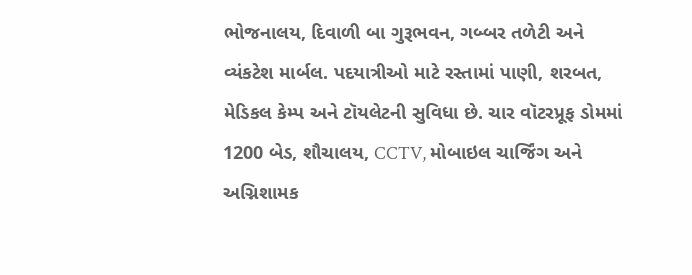ભોજનાલય, દિવાળી બા ગુરૂભવન, ગબ્બર તળેટી અને વ્યંકટેશ માર્બલ. પદયાત્રીઓ માટે રસ્તામાં પાણી, શરબત, મેડિકલ કેમ્પ અને ટૉયલેટની સુવિધા છે. ચાર વૉટરપ્રૂફ ડોમમાં 1200 બેડ, શૌચાલય, CCTV, મોબાઇલ ચાર્જિંગ અને અગ્નિશામક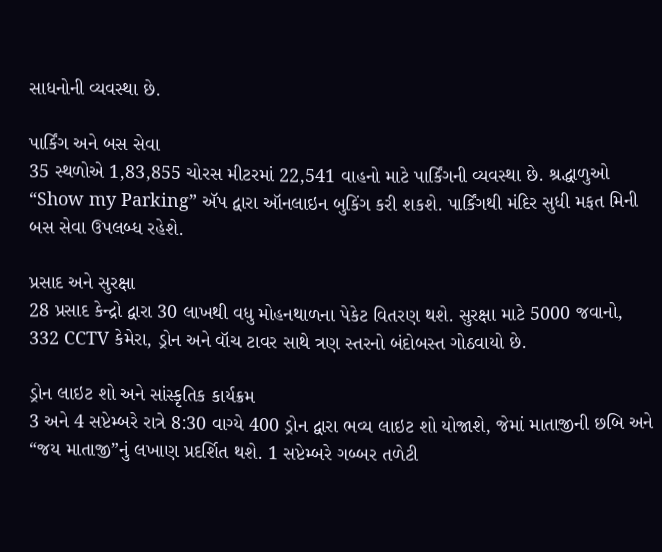સાધનોની વ્યવસ્થા છે.

પાર્કિંગ અને બસ સેવા
35 સ્થળોએ 1,83,855 ચોરસ મીટરમાં 22,541 વાહનો માટે પાર્કિંગની વ્યવસ્થા છે. શ્રદ્ધાળુઓ “Show my Parking” ઍપ દ્વારા ઑનલાઇન બુકિંગ કરી શકશે. પાર્કિંગથી મંદિર સુધી મફત મિની બસ સેવા ઉપલબ્ધ રહેશે.

પ્રસાદ અને સુરક્ષા
28 પ્રસાદ કેન્દ્રો દ્વારા 30 લાખથી વધુ મોહનથાળના પેકેટ વિતરણ થશે. સુરક્ષા માટે 5000 જવાનો, 332 CCTV કેમેરા, ડ્રોન અને વૉચ ટાવર સાથે ત્રણ સ્તરનો બંદોબસ્ત ગોઠવાયો છે.

ડ્રોન લાઇટ શો અને સાંસ્કૃતિક કાર્યક્રમ
3 અને 4 સપ્ટેમ્બરે રાત્રે 8:30 વાગ્યે 400 ડ્રોન દ્વારા ભવ્ય લાઇટ શો યોજાશે, જેમાં માતાજીની છબિ અને “જય માતાજી”નું લખાણ પ્રદર્શિત થશે. 1 સપ્ટેમ્બરે ગબ્બર તળેટી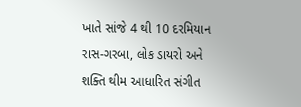ખાતે સાંજે 4 થી 10 દરમિયાન રાસ-ગરબા, લોક ડાયરો અને શક્તિ થીમ આધારિત સંગીત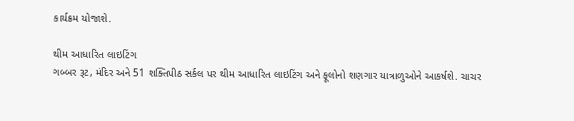કાર્યક્રમ યોજાશે.

થીમ આધારિત લાઇટિંગ
ગબ્બર રૂટ, મંદિર અને 51 શક્તિપીઠ સર્કલ પર થીમ આધારિત લાઇટિંગ અને ફૂલોનો શણગાર યાત્રાળુઓને આકર્ષશે. ચાચર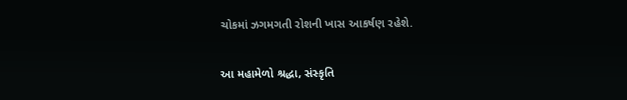ચોકમાં ઝગમગતી રોશની ખાસ આકર્ષણ રહેશે.

આ મહામેળો શ્રદ્ધા, સંસ્કૃતિ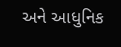અને આધુનિક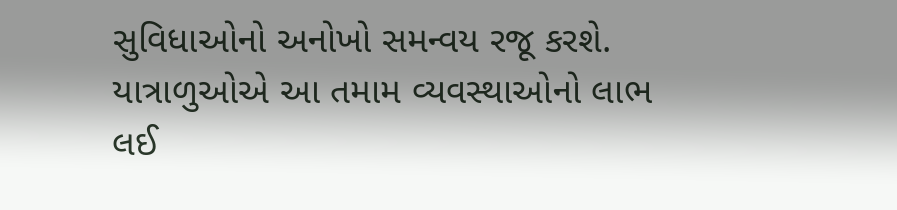સુવિધાઓનો અનોખો સમન્વય રજૂ કરશે. યાત્રાળુઓએ આ તમામ વ્યવસ્થાઓનો લાભ લઈ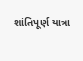શાંતિપૂર્ણ યાત્રા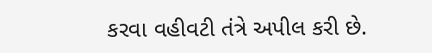કરવા વહીવટી તંત્રે અપીલ કરી છે.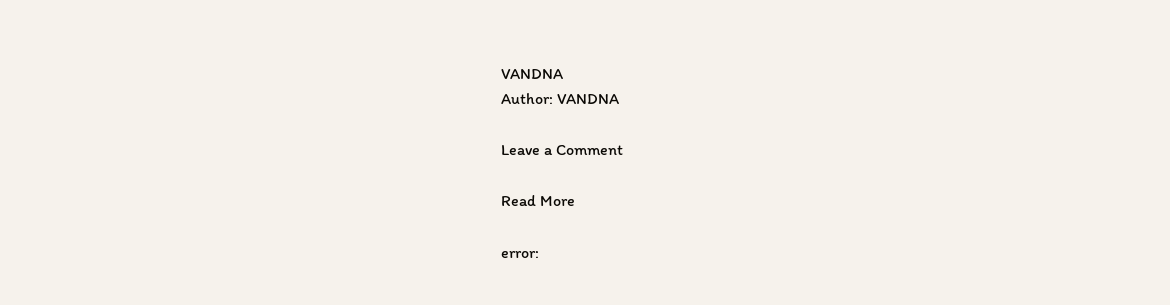VANDNA
Author: VANDNA

Leave a Comment

Read More

error: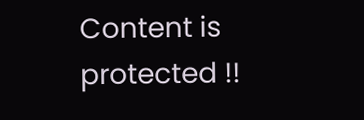Content is protected !!